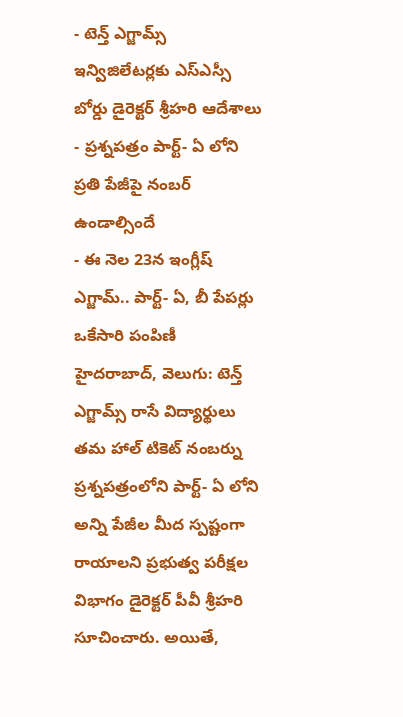- టెన్త్ ఎగ్జామ్స్ ఇన్విజిలేటర్లకు ఎస్ఎస్సీ బోర్డు డైరెక్టర్ శ్రీహరి ఆదేశాలు
- ప్రశ్నపత్రం పార్ట్- ఏ లోని ప్రతి పేజీపై నంబర్ ఉండాల్సిందే
- ఈ నెల 23న ఇంగ్లీష్ ఎగ్జామ్.. పార్ట్- ఏ, బీ పేపర్లు ఒకేసారి పంపిణీ
హైదరాబాద్, వెలుగు: టెన్త్ ఎగ్జామ్స్ రాసే విద్యార్థులు తమ హాల్ టికెట్ నంబర్ను ప్రశ్నపత్రంలోని పార్ట్- ఏ లోని అన్ని పేజీల మీద స్పష్టంగా రాయాలని ప్రభుత్వ పరీక్షల విభాగం డైరెక్టర్ పీవీ శ్రీహరి సూచించారు. అయితే,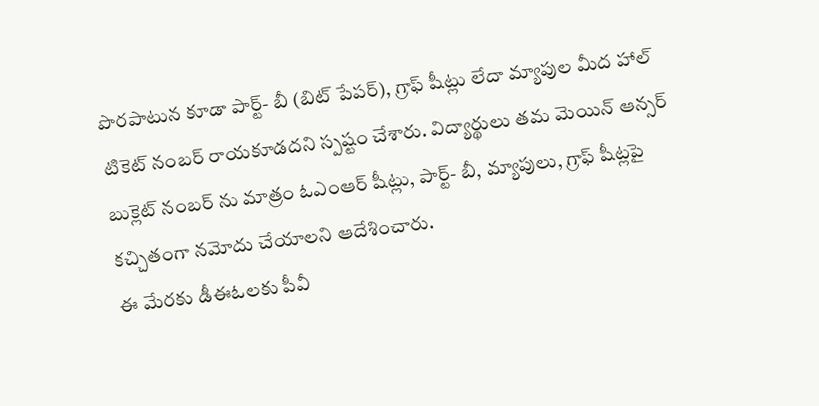పొరపాటున కూడా పార్ట్- బీ (బిట్ పేపర్), గ్రాఫ్ షీట్లు లేదా మ్యాపుల మీద హాల్ టికెట్ నంబర్ రాయకూడదని స్పష్టం చేశారు. విద్యార్థులు తమ మెయిన్ ఆన్సర్ బుక్లెట్ నంబర్ ను మాత్రం ఓఎంఆర్ షీట్లు, పార్ట్- బీ, మ్యాపులు, గ్రాఫ్ షీట్లపై కచ్చితంగా నమోదు చేయాలని ఆదేశించారు.
ఈ మేరకు డీఈఓలకు పీవీ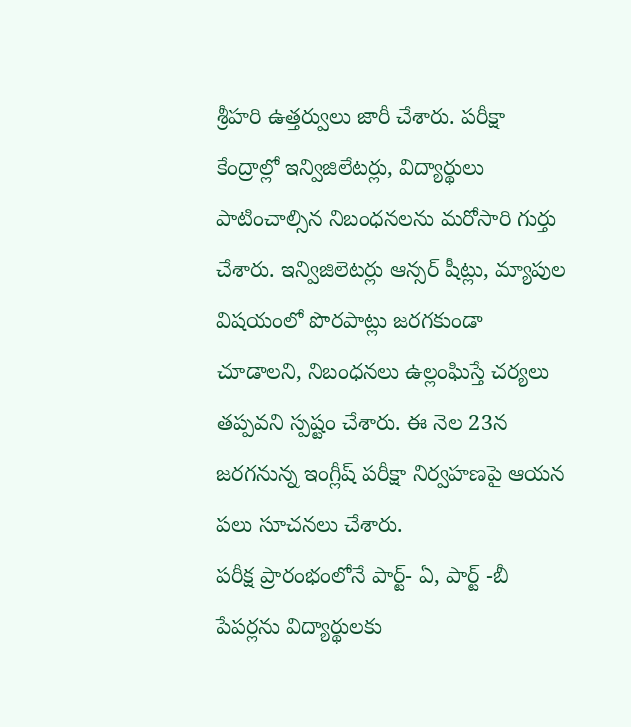శ్రీహరి ఉత్తర్వులు జారీ చేశారు. పరీక్షా కేంద్రాల్లో ఇన్విజిలేటర్లు, విద్యార్థులు పాటించాల్సిన నిబంధనలను మరోసారి గుర్తు చేశారు. ఇన్విజిలెటర్లు ఆన్సర్ షీట్లు, మ్యాపుల విషయంలో పొరపాట్లు జరగకుండా చూడాలని, నిబంధనలు ఉల్లంఘిస్తే చర్యలు తప్పవని స్పష్టం చేశారు. ఈ నెల 23న జరగనున్న ఇంగ్లీష్ పరీక్షా నిర్వహణపై ఆయన పలు సూచనలు చేశారు.
పరీక్ష ప్రారంభంలోనే పార్ట్- ఏ, పార్ట్ -బీ పేపర్లను విద్యార్థులకు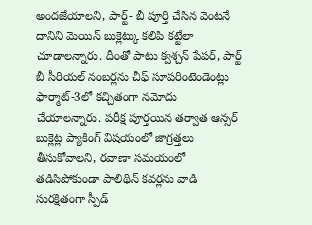అందజేయాలని, పార్ట్- బీ పూర్తి చేసిన వెంటనే దానిని మెయిన్ బుక్లెట్కు కలిపి కట్టేలా చూడాలన్నారు. దీంతో పాటు క్వశ్చన్ పేపర్, పార్ట్ బీ సీరియల్ నంబర్లను చీఫ్ సూపరింటెండెంట్లు ఫార్మాట్-3లో కచ్చితంగా నమోదు చేయాలన్నారు. పరీక్ష పూర్తయిన తర్వాత ఆన్సర్ బుక్లెట్ల ప్యాకింగ్ విషయంలో జాగ్రత్తలు తీసుకోవాలని, రవాణా సమయంలో తడిసిపోకుండా పాలిథిన్ కవర్లను వాడి సురక్షితంగా స్పీడ్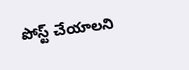పోస్ట్ చేయాలని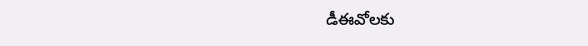డీఈవోలకు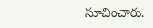సూచించారు.